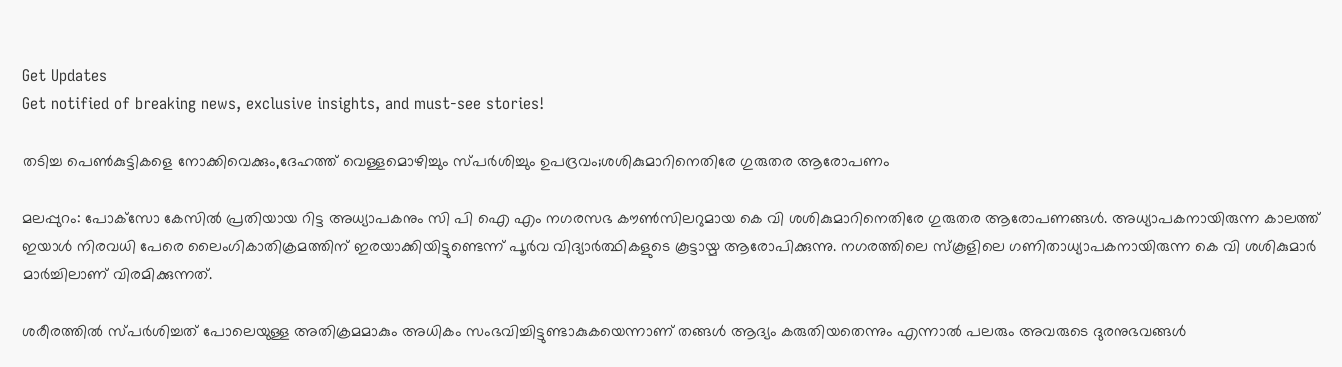Get Updates
Get notified of breaking news, exclusive insights, and must-see stories!

തടിച്ച പെണ്‍കുട്ടികളെ നോക്കിവെക്കും,ദേഹത്ത് വെള്ളമൊഴിച്ചും സ്പര്‍ശിച്ചും ഉപദ്രവം;ശശികുമാറിനെതിരേ ഗുരുതര ആരോപണം

മലപ്പുറം: പോക്‌സോ കേസില്‍ പ്രതിയായ റിട്ട അധ്യാപകനും സി പി ഐ എം നഗരസഭ കൗണ്‍സിലറുമായ കെ വി ശശികുമാറിനെതിരേ ഗുരുതര ആരോപണങ്ങള്‍. അധ്യാപകനായിരുന്ന കാലത്ത് ഇയാള്‍ നിരവധി പേരെ ലൈംഗികാതിക്രമത്തിന് ഇരയാക്കിയിട്ടുണ്ടെന്ന് പൂര്‍വ വിദ്യാര്‍ത്ഥികളുടെ കൂട്ടായ്മ ആരോപിക്കുന്നു. നഗരത്തിലെ സ്‌കൂളിലെ ഗണിതാധ്യാപകനായിരുന്ന കെ വി ശശികുമാര്‍ മാര്‍ച്ചിലാണ് വിരമിക്കുന്നത്.

ശരീരത്തില്‍ സ്പര്‍ശിച്ചത് പോലെയുള്ള അതിക്രമമാകും അധികം സംഭവിച്ചിട്ടുണ്ടാകുകയെന്നാണ് തങ്ങള്‍ ആദ്യം കരുതിയതെന്നും എന്നാല്‍ പലരും അവരുടെ ദുരനുഭവങ്ങള്‍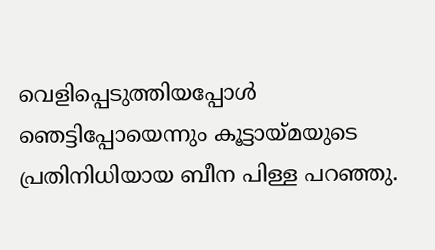വെളിപ്പെടുത്തിയപ്പോള്‍ ഞെട്ടിപ്പോയെന്നും കൂട്ടായ്മയുടെ പ്രതിനിധിയായ ബീന പിള്ള പറഞ്ഞു.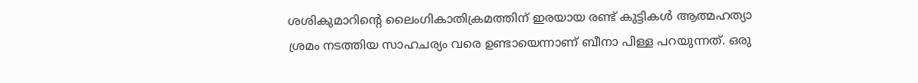ശശികുമാറിന്റെ ലൈംഗികാതിക്രമത്തിന് ഇരയായ രണ്ട് കുട്ടികള്‍ ആത്മഹത്യാ ശ്രമം നടത്തിയ സാഹചര്യം വരെ ഉണ്ടായെന്നാണ് ബീനാ പിള്ള പറയുന്നത്. ഒരു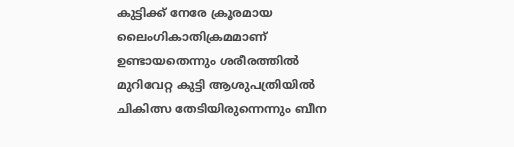കുട്ടിക്ക് നേരേ ക്രൂരമായ ലൈംഗികാതിക്രമമാണ് ഉണ്ടായതെന്നും ശരീരത്തില്‍ മുറിവേറ്റ കുട്ടി ആശുപത്രിയില്‍ ചികിത്സ തേടിയിരുന്നെന്നും ബീന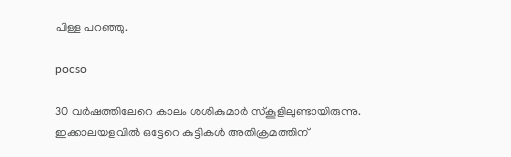പിള്ള പറഞ്ഞു.

pocso

30 വര്‍ഷത്തിലേറെ കാലം ശശികുമാര്‍ സ്‌കൂളിലുണ്ടായിരുന്നു. ഇക്കാലയളവില്‍ ഒട്ടേറെ കുട്ടികള്‍ അതിക്രമത്തിന്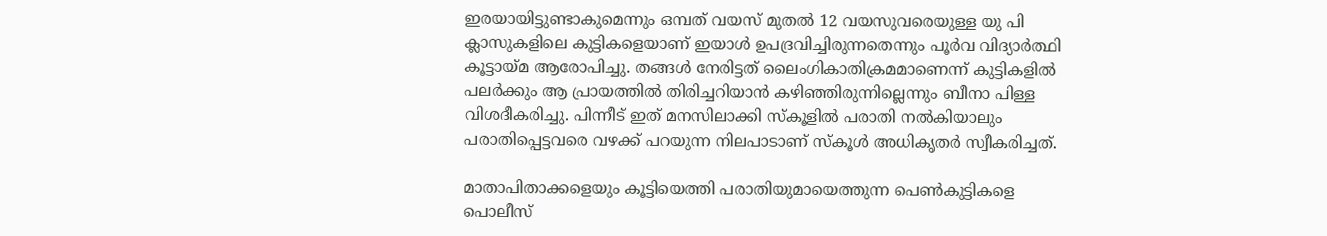ഇരയായിട്ടുണ്ടാകുമെന്നും ഒമ്പത് വയസ് മുതല്‍ 12 വയസുവരെയുള്ള യു പി ക്ലാസുകളിലെ കുട്ടികളെയാണ് ഇയാള്‍ ഉപദ്രവിച്ചിരുന്നതെന്നും പൂര്‍വ വിദ്യാര്‍ത്ഥി കൂട്ടായ്മ ആരോപിച്ചു. തങ്ങള്‍ നേരിട്ടത് ലൈംഗികാതിക്രമമാണെന്ന് കുട്ടികളില്‍ പലര്‍ക്കും ആ പ്രായത്തില്‍ തിരിച്ചറിയാന്‍ കഴിഞ്ഞിരുന്നില്ലെന്നും ബീനാ പിള്ള വിശദീകരിച്ചു. പിന്നീട് ഇത് മനസിലാക്കി സ്‌കൂളില്‍ പരാതി നല്‍കിയാലും പരാതിപ്പെട്ടവരെ വഴക്ക് പറയുന്ന നിലപാടാണ് സ്‌കൂള്‍ അധികൃതര്‍ സ്വീകരിച്ചത്.

മാതാപിതാക്കളെയും കൂട്ടിയെത്തി പരാതിയുമായെത്തുന്ന പെണ്‍കുട്ടികളെ പൊലീസ്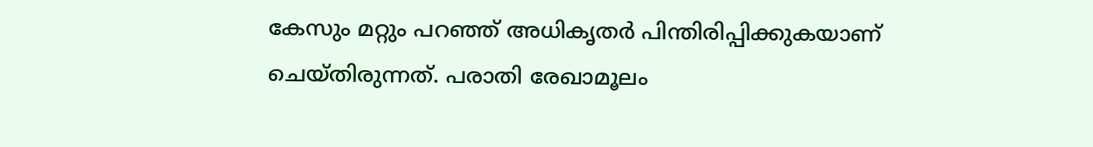കേസും മറ്റും പറഞ്ഞ് അധികൃതര്‍ പിന്തിരിപ്പിക്കുകയാണ് ചെയ്തിരുന്നത്. പരാതി രേഖാമൂലം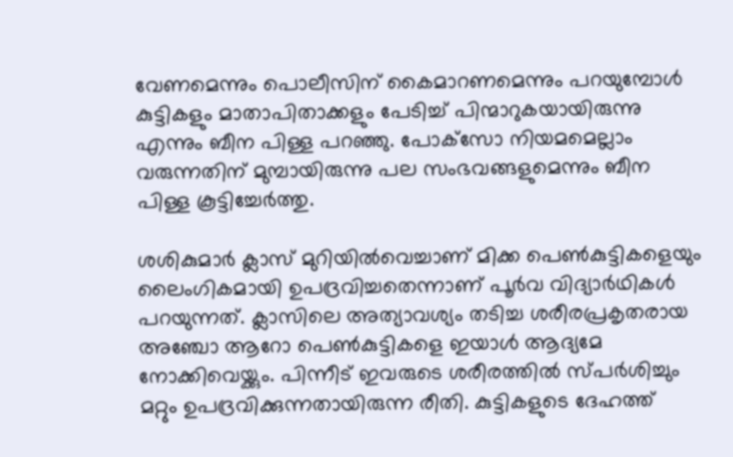വേണമെന്നും പൊലീസിന് കൈമാറണമെന്നും പറയുമ്പോള്‍ കുട്ടികളും മാതാപിതാക്കളും പേടിച്ച് പിന്മാറുകയായിരുന്നു എന്നും ബീന പിള്ള പറഞ്ഞു. പോക്‌സോ നിയമമെല്ലാം വരുന്നതിന് മുമ്പായിരുന്നു പല സംഭവങ്ങളുമെന്നും ബീന പിള്ള കൂട്ടിച്ചേര്‍ത്തു.

ശശികുമാര്‍ ക്ലാസ് മുറിയില്‍വെച്ചാണ് മിക്ക പെണ്‍കുട്ടികളെയും ലൈംഗികമായി ഉപദ്രവിച്ചതെന്നാണ് പൂര്‍വ വിദ്യാര്‍ഥികള്‍ പറയുന്നത്. ക്ലാസിലെ അത്യാവശ്യം തടിച്ച ശരീരപ്രകൃതരായ അഞ്ചോ ആറോ പെണ്‍കുട്ടികളെ ഇയാള്‍ ആദ്യമേ നോക്കിവെയ്ക്കും. പിന്നീട് ഇവരുടെ ശരീരത്തില്‍ സ്പര്‍ശിച്ചും മറ്റും ഉപദ്രവിക്കുന്നതായിരുന്ന രീതി. കുട്ടികളുടെ ദേഹത്ത്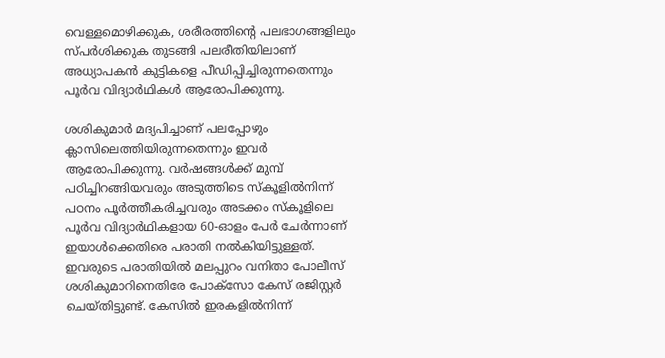വെള്ളമൊഴിക്കുക, ശരീരത്തിന്റെ പലഭാഗങ്ങളിലും സ്പര്‍ശിക്കുക തുടങ്ങി പലരീതിയിലാണ് അധ്യാപകന്‍ കുട്ടികളെ പീഡിപ്പിച്ചിരുന്നതെന്നും പൂര്‍വ വിദ്യാര്‍ഥികള്‍ ആരോപിക്കുന്നു.

ശശികുമാര്‍ മദ്യപിച്ചാണ് പലപ്പോഴും ക്ലാസിലെത്തിയിരുന്നതെന്നും ഇവര്‍ ആരോപിക്കുന്നു. വര്‍ഷങ്ങള്‍ക്ക് മുമ്പ് പഠിച്ചിറങ്ങിയവരും അടുത്തിടെ സ്‌കൂളില്‍നിന്ന് പഠനം പൂര്‍ത്തീകരിച്ചവരും അടക്കം സ്‌കൂളിലെ പൂര്‍വ വിദ്യാര്‍ഥികളായ 60-ഓളം പേര്‍ ചേര്‍ന്നാണ് ഇയാള്‍ക്കെതിരെ പരാതി നല്‍കിയിട്ടുള്ളത്. ഇവരുടെ പരാതിയില്‍ മലപ്പുറം വനിതാ പോലീസ് ശശികുമാറിനെതിരേ പോക്‌സോ കേസ് രജിസ്റ്റര്‍ ചെയ്തിട്ടുണ്ട്. കേസില്‍ ഇരകളില്‍നിന്ന്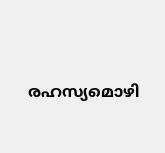രഹസ്യമൊഴി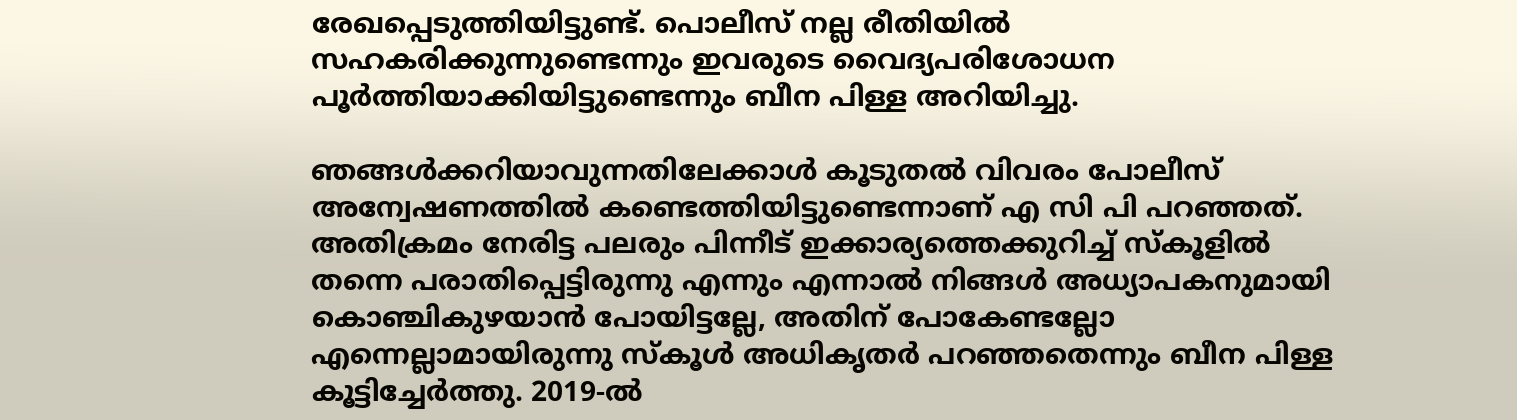രേഖപ്പെടുത്തിയിട്ടുണ്ട്. പൊലീസ് നല്ല രീതിയില്‍ സഹകരിക്കുന്നുണ്ടെന്നും ഇവരുടെ വൈദ്യപരിശോധന പൂര്‍ത്തിയാക്കിയിട്ടുണ്ടെന്നും ബീന പിള്ള അറിയിച്ചു.

ഞങ്ങള്‍ക്കറിയാവുന്നതിലേക്കാള്‍ കൂടുതല്‍ വിവരം പോലീസ് അന്വേഷണത്തില്‍ കണ്ടെത്തിയിട്ടുണ്ടെന്നാണ് എ സി പി പറഞ്ഞത്. അതിക്രമം നേരിട്ട പലരും പിന്നീട് ഇക്കാര്യത്തെക്കുറിച്ച് സ്‌കൂളില്‍ തന്നെ പരാതിപ്പെട്ടിരുന്നു എന്നും എന്നാല്‍ നിങ്ങള്‍ അധ്യാപകനുമായി കൊഞ്ചികുഴയാന്‍ പോയിട്ടല്ലേ, അതിന് പോകേണ്ടല്ലോ എന്നെല്ലാമായിരുന്നു സ്‌കൂള്‍ അധികൃതര്‍ പറഞ്ഞതെന്നും ബീന പിള്ള കൂട്ടിച്ചേര്‍ത്തു. 2019-ല്‍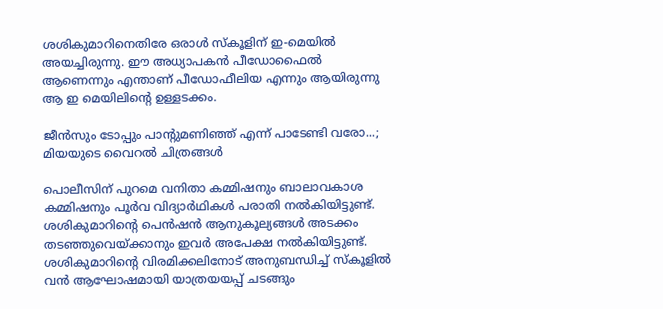ശശികുമാറിനെതിരേ ഒരാള്‍ സ്‌കൂളിന് ഇ-മെയില്‍ അയച്ചിരുന്നു. ഈ അധ്യാപകന്‍ പീഡോഫൈല്‍ ആണെന്നും എന്താണ് പീഡോഫീലിയ എന്നും ആയിരുന്നു ആ ഇ മെയിലിന്റെ ഉള്ളടക്കം.

ജീന്‍സും ടോപ്പും പാന്റുമണിഞ്ഞ് എന്ന് പാടേണ്ടി വരോ...; മിയയുടെ വൈറല്‍ ചിത്രങ്ങള്‍

പൊലീസിന് പുറമെ വനിതാ കമ്മിഷനും ബാലാവകാശ കമ്മിഷനും പൂര്‍വ വിദ്യാര്‍ഥികള്‍ പരാതി നല്‍കിയിട്ടുണ്ട്. ശശികുമാറിന്റെ പെന്‍ഷന്‍ ആനുകൂല്യങ്ങള്‍ അടക്കം തടഞ്ഞുവെയ്ക്കാനും ഇവര്‍ അപേക്ഷ നല്‍കിയിട്ടുണ്ട്. ശശികുമാറിന്റെ വിരമിക്കലിനോട് അനുബന്ധിച്ച് സ്‌കൂളില്‍ വന്‍ ആഘോഷമായി യാത്രയയപ്പ് ചടങ്ങും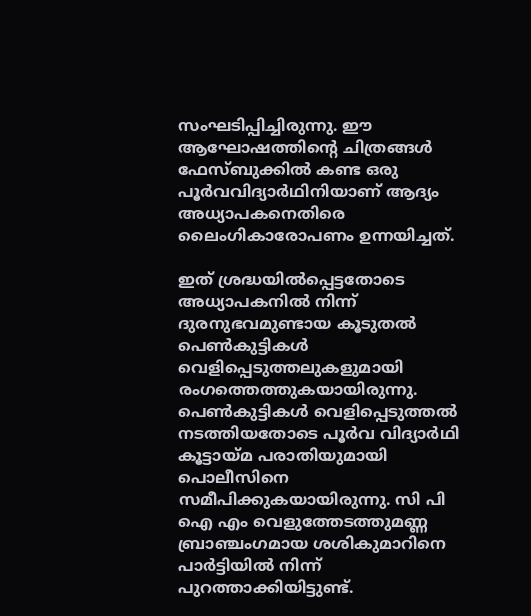സംഘടിപ്പിച്ചിരുന്നു. ഈ ആഘോഷത്തിന്റെ ചിത്രങ്ങള്‍ ഫേസ്ബുക്കില്‍ കണ്ട ഒരു പൂര്‍വവിദ്യാര്‍ഥിനിയാണ് ആദ്യം അധ്യാപകനെതിരെ ലൈംഗികാരോപണം ഉന്നയിച്ചത്.

ഇത് ശ്രദ്ധയില്‍പ്പെട്ടതോടെ അധ്യാപകനില്‍ നിന്ന് ദുരനുഭവമുണ്ടായ കൂടുതല്‍ പെണ്‍കുട്ടികള്‍ വെളിപ്പെടുത്തലുകളുമായി രംഗത്തെത്തുകയായിരുന്നു. പെണ്‍കുട്ടികള്‍ വെളിപ്പെടുത്തല്‍ നടത്തിയതോടെ പൂര്‍വ വിദ്യാര്‍ഥി കൂട്ടായ്മ പരാതിയുമായി പൊലീസിനെ സമീപിക്കുകയായിരുന്നു. സി പി ഐ എം വെളുത്തേടത്തുമണ്ണ ബ്രാഞ്ചംഗമായ ശശികുമാറിനെ പാര്‍ട്ടിയില്‍ നിന്ന് പുറത്താക്കിയിട്ടുണ്ട്.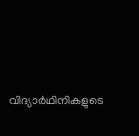വിദ്യാര്‍ഥിനികളുടെ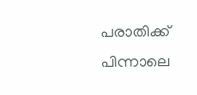പരാതിക്ക് പിന്നാലെ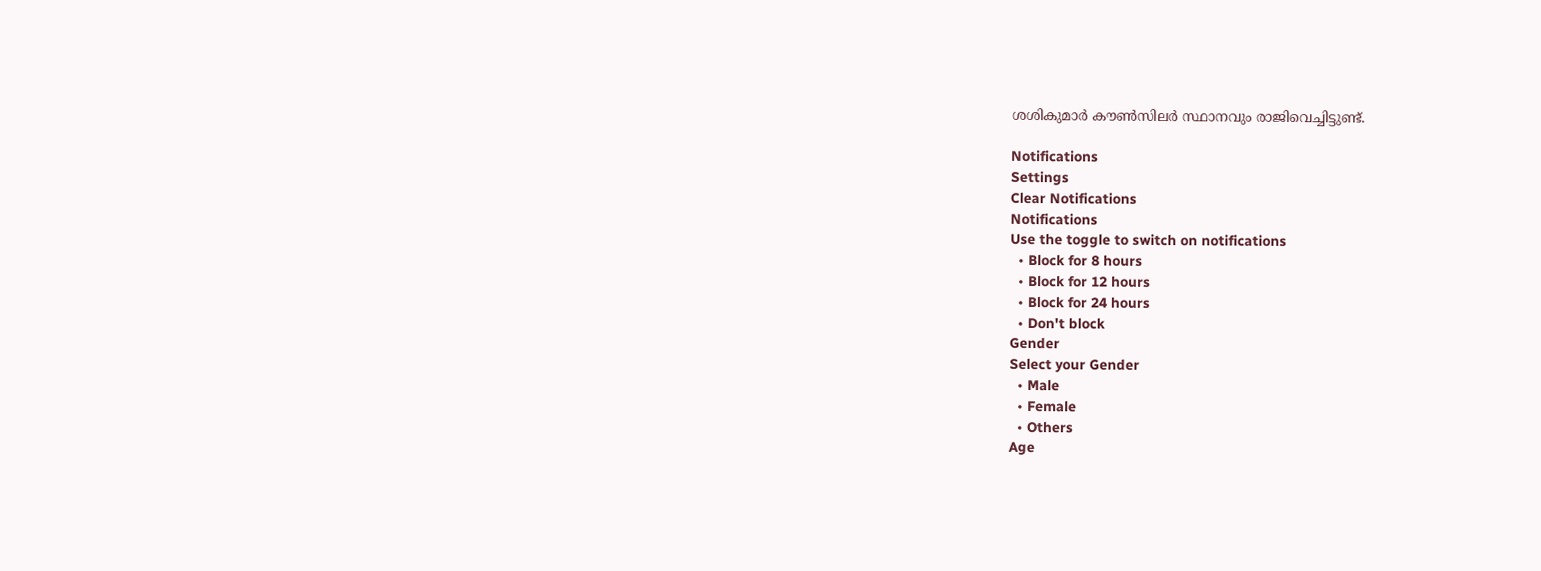ശശികുമാര്‍ കൗണ്‍സിലര്‍ സ്ഥാനവും രാജിവെച്ചിട്ടുണ്ട്.

Notifications
Settings
Clear Notifications
Notifications
Use the toggle to switch on notifications
  • Block for 8 hours
  • Block for 12 hours
  • Block for 24 hours
  • Don't block
Gender
Select your Gender
  • Male
  • Female
  • Others
Age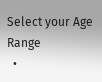Select your Age Range
  •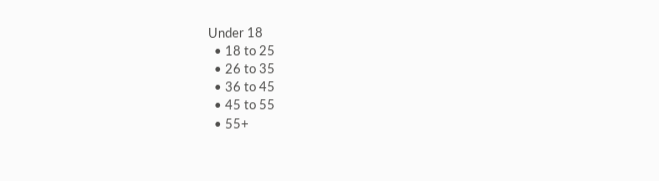Under 18
  • 18 to 25
  • 26 to 35
  • 36 to 45
  • 45 to 55
  • 55+